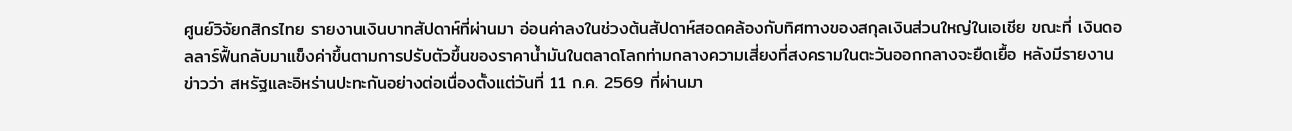ศูนย์วิจัยกสิกรไทย รายงานเงินบาทสัปดาห์ที่ผ่านมา อ่อนค่าลงในช่วงต้นสัปดาห์สอดคล้องกับทิศทางของสกุลเงินส่วนใหญ่ในเอเชีย ขณะที่ เงินดอลลาร์ฟื้นกลับมาแข็งค่าขึ้นตามการปรับตัวขึ้นของราคาน้ำมันในตลาดโลกท่ามกลางความเสี่ยงที่สงครามในตะวันออกกลางจะยืดเยื้อ หลังมีรายงานข่าวว่า สหรัฐและอิหร่านปะทะกันอย่างต่อเนื่องตั้งแต่วันที่ 11 ก.ค. 2569 ที่ผ่านมา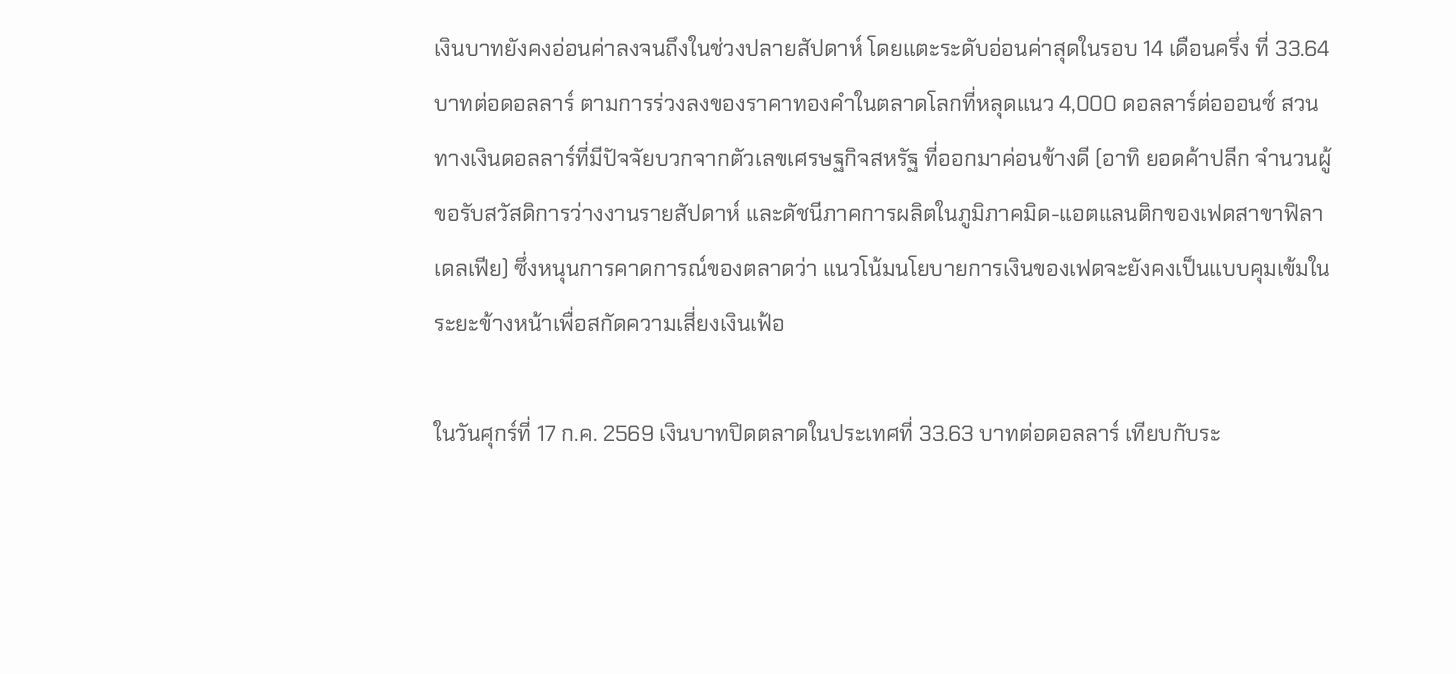เงินบาทยังคงอ่อนค่าลงจนถึงในช่วงปลายสัปดาห์ โดยแตะระดับอ่อนค่าสุดในรอบ 14 เดือนครึ่ง ที่ 33.64 บาทต่อดอลลาร์ ตามการร่วงลงของราคาทองคำในตลาดโลกที่หลุดแนว 4,000 ดอลลาร์ต่อออนซ์ สวนทางเงินดอลลาร์ที่มีปัจจัยบวกจากตัวเลขเศรษฐกิจสหรัฐ ที่ออกมาค่อนข้างดี (อาทิ ยอดค้าปลีก จำนวนผู้ขอรับสวัสดิการว่างงานรายสัปดาห์ และดัชนีภาคการผลิตในภูมิภาคมิด-แอตแลนติกของเฟดสาขาฟิลาเดลเฟีย) ซึ่งหนุนการคาดการณ์ของตลาดว่า แนวโน้มนโยบายการเงินของเฟดจะยังคงเป็นแบบคุมเข้มในระยะข้างหน้าเพื่อสกัดความเสี่ยงเงินเฟ้อ

ในวันศุกร์ที่ 17 ก.ค. 2569 เงินบาทปิดตลาดในประเทศที่ 33.63 บาทต่อดอลลาร์ เทียบกับระ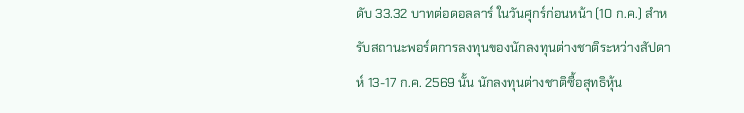ดับ 33.32 บาทต่อดอลลาร์ ในวันศุกร์ก่อนหน้า (10 ก.ค.) สำหรับสถานะพอร์ตการลงทุนของนักลงทุนต่างชาติระหว่างสัปดาห์ 13-17 ก.ค. 2569 นั้น นักลงทุนต่างชาติซื้อสุทธิหุ้น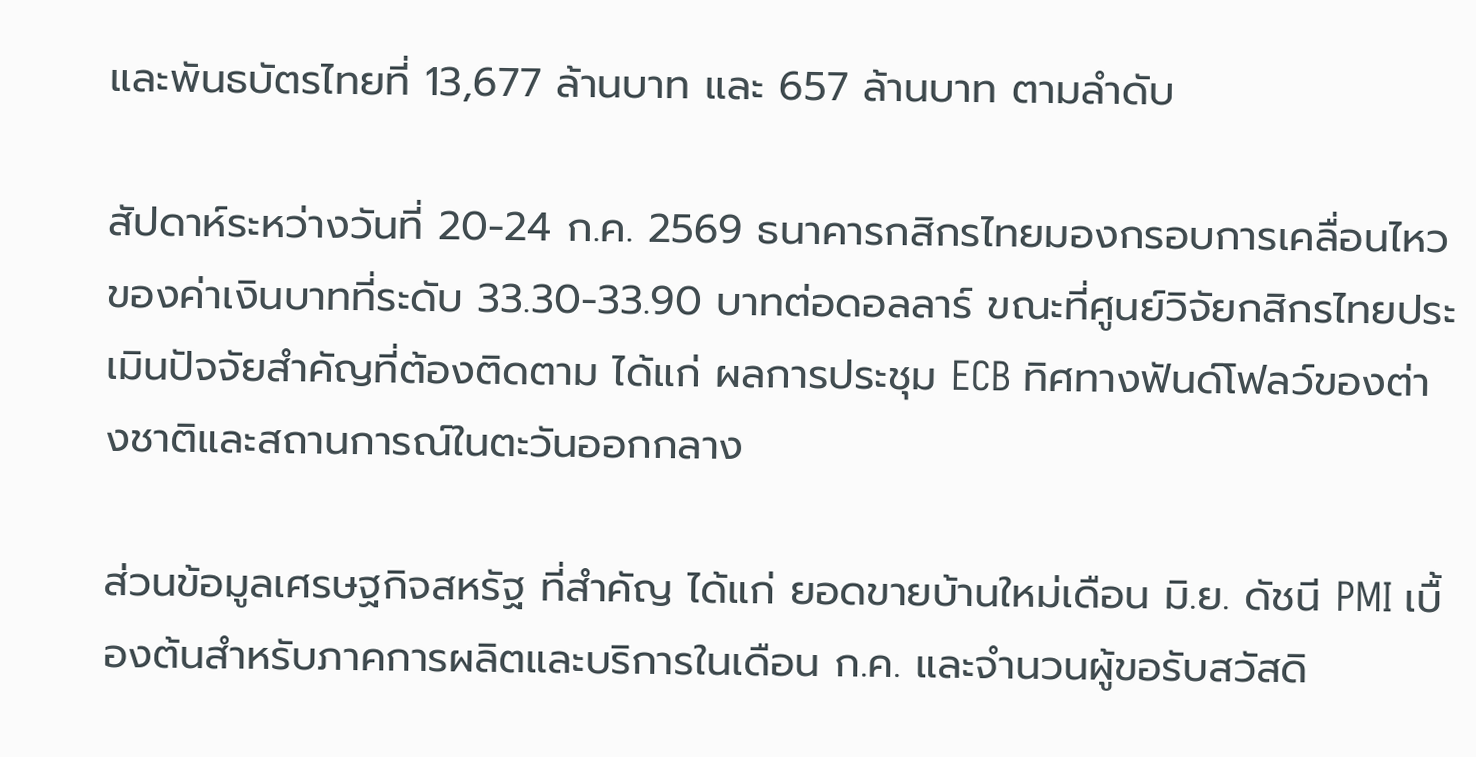และพันธบัตรไทยที่ 13,677 ล้านบาท และ 657 ล้านบาท ตามลำดับ

สัปดาห์ระหว่างวันที่ 20-24 ก.ค. 2569 ธนาคารกสิกรไทยมองกรอบการเคลื่อนไหวของค่าเงินบาทที่ระดับ 33.30-33.90 บาทต่อดอลลาร์ ขณะที่ศูนย์วิจัยกสิกรไทยประเมินปัจจัยสำคัญที่ต้องติดตาม ได้แก่ ผลการประชุม ECB ทิศทางฟันด์โฟลว์ของต่างชาติและสถานการณ์ในตะวันออกกลาง

ส่วนข้อมูลเศรษฐกิจสหรัฐ ที่สำคัญ ได้แก่ ยอดขายบ้านใหม่เดือน มิ.ย. ดัชนี PMI เบื้องต้นสำหรับภาคการผลิตและบริการในเดือน ก.ค. และจำนวนผู้ขอรับสวัสดิ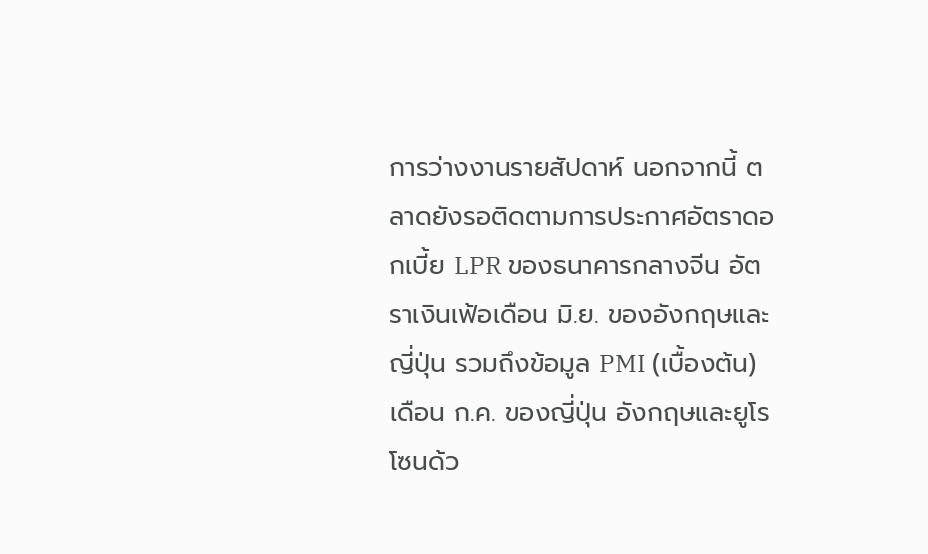การว่างงานรายสัปดาห์ นอกจากนี้ ตลาดยังรอติดตามการประกาศอัตราดอกเบี้ย LPR ของธนาคารกลางจีน อัตราเงินเฟ้อเดือน มิ.ย. ของอังกฤษและญี่ปุ่น รวมถึงข้อมูล PMI (เบื้องต้น) เดือน ก.ค. ของญี่ปุ่น อังกฤษและยูโรโซนด้ว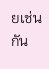ยเช่นกัน